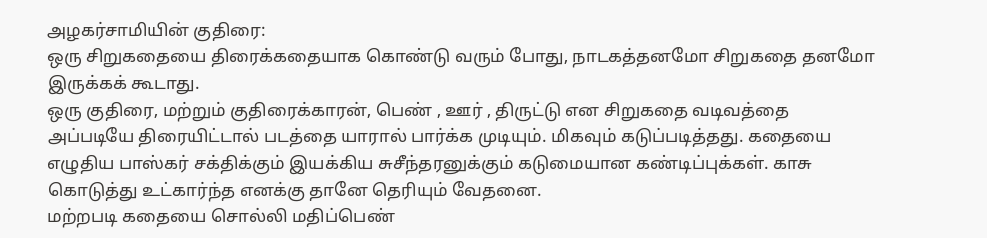அழகர்சாமியின் குதிரை:
ஒரு சிறுகதையை திரைக்கதையாக கொண்டு வரும் போது, நாடகத்தனமோ சிறுகதை தனமோ இருக்கக் கூடாது.
ஒரு குதிரை, மற்றும் குதிரைக்காரன், பெண் , ஊர் , திருட்டு என சிறுகதை வடிவத்தை அப்படியே திரையிட்டால் படத்தை யாரால் பார்க்க முடியும். மிகவும் கடுப்படித்தது. கதையை எழுதிய பாஸ்கர் சக்திக்கும் இயக்கிய சுசீந்தரனுக்கும் கடுமையான கண்டிப்புக்கள். காசு கொடுத்து உட்கார்ந்த எனக்கு தானே தெரியும் வேதனை.
மற்றபடி கதையை சொல்லி மதிப்பெண்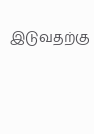இடுவதற்கு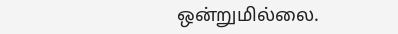ஒன்றுமில்லை.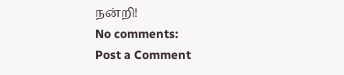நன்றி!
No comments:
Post a Comment